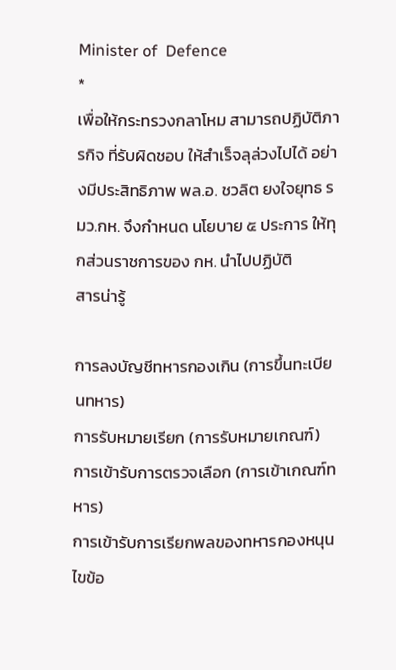Minister of  Defence
*
เพื่อให้กระทรวงกลาโหม สามารถปฏิบัติภารกิจ ที่รับผิดชอบ ให้สำเร็จลุล่วงไปได้ อย่างมีประสิทธิภาพ พล.อ. ชวลิต ยงใจยุทธ รมว.กห. จึงกำหนด นโยบาย ๕ ประการ ให้ทุกส่วนราชการของ กห. นำไปปฏิบัติ
สารน่ารู้

การลงบัญชีทหารกองเกิน (การขึ้นทะเบียนทหาร)
การรับหมายเรียก (การรับหมายเกณฑ์)
การเข้ารับการตรวจเลือก (การเข้าเกณฑ์ทหาร)
การเข้ารับการเรียกพลของทหารกองหนุน
ไขข้อ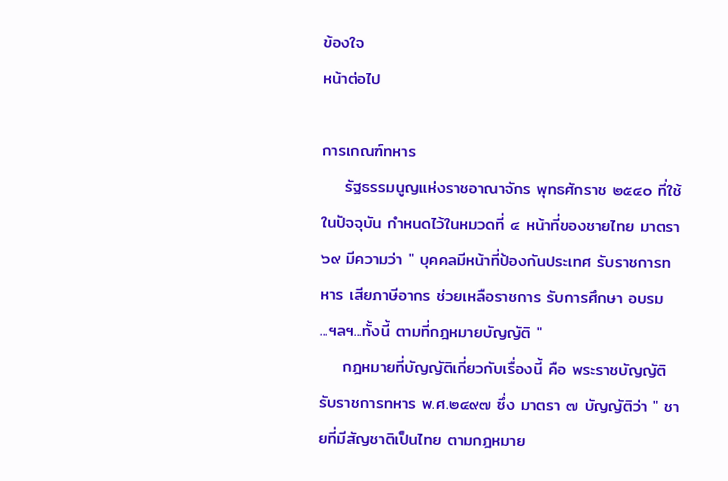ข้องใจ
หน้าต่อไป

การเกณฑ์ทหาร
    รัฐธรรมนูญแห่งราชอาณาจักร พุทธศักราช ๒๕๔๐ ที่ใช้ในปัจจุบัน กำหนดไว้ในหมวดที่ ๔ หน้าที่ของชายไทย มาตรา ๖๙ มีความว่า " บุคคลมีหน้าที่ป้องกันประเทศ รับราชการทหาร เสียภาษีอากร ช่วยเหลือราชการ รับการศึกษา อบรม ...ฯลฯ...ทั้งนี้ ตามที่กฎหมายบัญญัติ "
    กฎหมายที่บัญญัติเกี่ยวกับเรื่องนี้ คือ พระราชบัญญัติรับราชการทหาร พ.ศ.๒๔๙๗ ซึ่ง มาตรา ๗ บัญญัติว่า " ชายที่มีสัญชาติเป็นไทย ตามกฎหมาย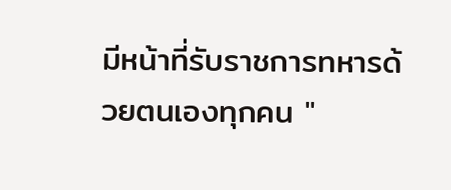มีหน้าที่รับราชการทหารด้วยตนเองทุกคน "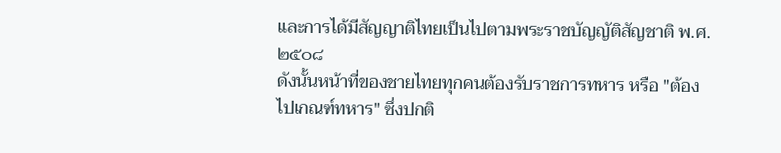และการได้มีสัญญาติไทยเป็นไปตามพระราชบัญญัติสัญชาติ พ.ศ.๒๕๐๘
ดังนั้นหน้าที่ของชายไทยทุกคนต้องรับราชการทหาร หรือ "ต้องไปเกณฑ์ทหาร" ซึ่งปกติ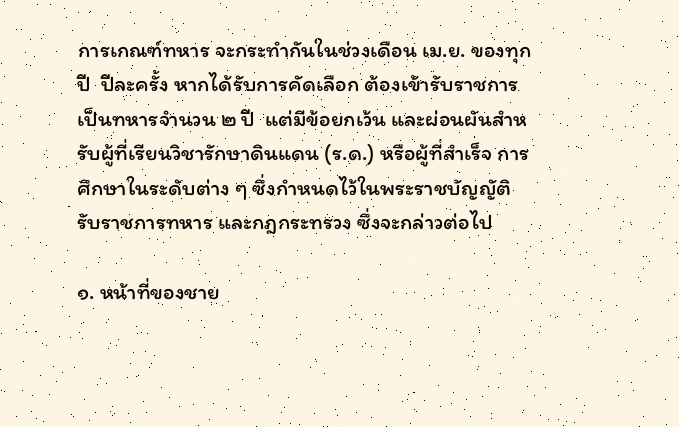การเกณฑ์ทหาร จะกระทำกันในช่วงเดือน เม.ย. ของทุกปี  ปีละครั้ง หากได้รับการคัดเลือก ต้องเข้ารับราชการเป็นทหารจำนวน ๒ ปี  แต่มีข้อยกเว้น และผ่อนผันสำหรับผู้ที่เรียนวิชารักษาดินแดน (ร.ด.) หรือผู้ที่สำเร็จ การศึกษาในระดับต่าง ๆ ซึ่งกำหนดไว้ในพระราชบัญญัติรับราชการทหาร และกฎกระทรวง ซึ่งจะกล่าวต่อไป

๑. หน้าที่ของชาย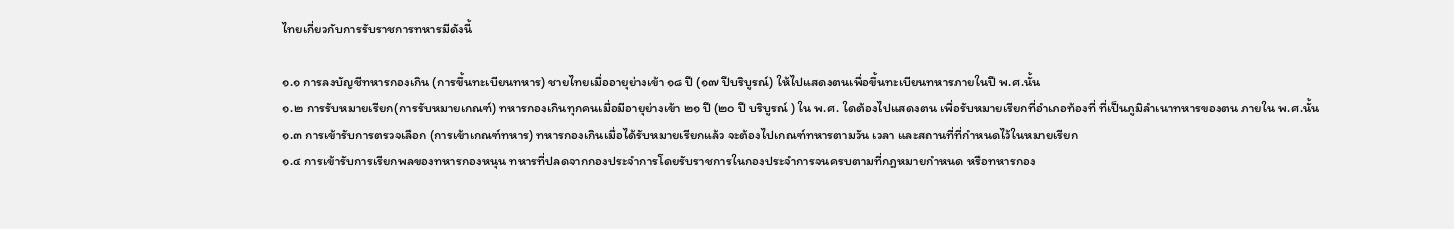ไทยเกี่ยวกับการรับราชการทหารมีดังนี้

๑.๑ การลงบัญชีทหารกองเกิน (การขึ้นทะเบียนทหาร) ชายไทยเมื่ออายุย่างเข้า ๑๘ ปี (๑๗ ปีบริบูรณ์) ให้ไปแสดงตนเพื่อขึ้นทะเบียนทหารภายในปี พ.ศ.นั้น
๑.๒ การรับหมายเรียก(การรับหมายเกณฑ์) ทหารกองเกินทุกคนเมื่อมีอายุย่างเข้า ๒๑ ปี (๒๐ ปี บริบูรณ์ ) ใน พ.ศ. ใดต้องไปแสดงตน เพื่อรับหมายเรียกที่อำเภอท้องที่ ที่เป็นภูมิลำเนาทหารของตน ภายใน พ.ศ.นั้น
๑.๓ การเข้ารับการตรวจเลือก (การเข้าเกณฑ์ทหาร) ทหารกองเกินเมื่อได้รับหมายเรียกแล้ว จะต้องไปเกณฑ์ทหารตามวัน เวลา และสถานที่ที่กำหนดไว้ในหมายเรียก
๑.๔ การเข้ารับการเรียกพลของทหารกองหนุน ทหารที่ปลดจากกองประจำการโดยรับราชการในกองประจำการจนครบตามที่กฎหมายกำหนด หรือทหารกอง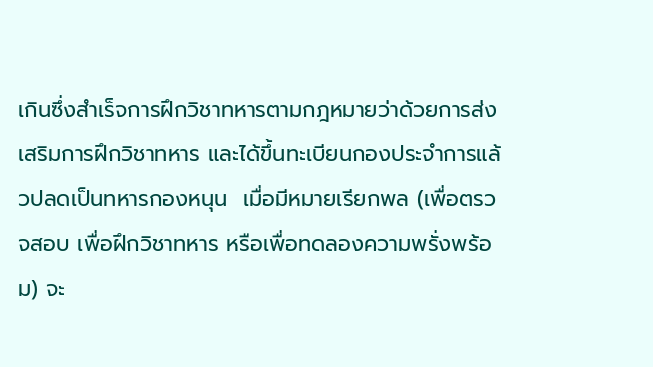เกินซึ่งสำเร็จการฝึกวิชาทหารตามกฎหมายว่าด้วยการส่งเสริมการฝึกวิชาทหาร และได้ขึ้นทะเบียนกองประจำการแล้วปลดเป็นทหารกองหนุน  เมื่อมีหมายเรียกพล (เพื่อตรวจสอบ เพื่อฝึกวิชาทหาร หรือเพื่อทดลองความพรั่งพร้อม) จะ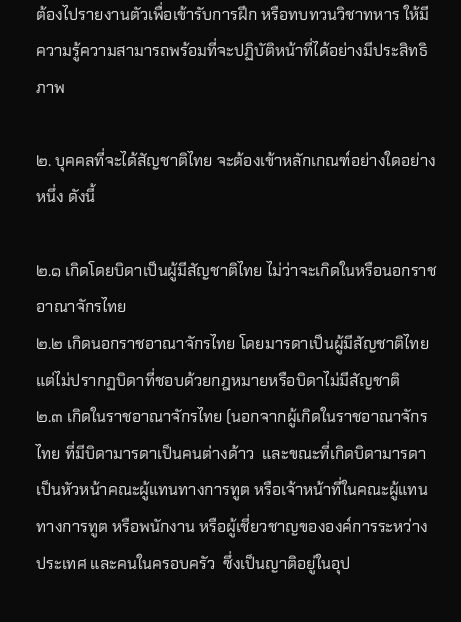ต้องไปรายงานตัวเพื่อเข้ารับการฝึก หรือทบทวนวิชาทหาร ให้มีความรู้ความสามารถพร้อมที่จะปฏิบัติหน้าที่ได้อย่างมีประสิทธิภาพ

๒. บุคคลที่จะได้สัญชาติไทย จะต้องเข้าหลักเกณฑ์อย่างใดอย่างหนึ่ง ดังนี้

๒.๑ เกิดโดยบิดาเป็นผู้มีสัญชาติไทย ไม่ว่าจะเกิดในหรือนอกราชอาณาจักรไทย
๒.๒ เกิดนอกราชอาณาจักรไทย โดยมารดาเป็นผู้มีสัญชาติไทย แต่ไม่ปรากฏบิดาที่ชอบด้วยกฎหมายหรือบิดาไม่มีสัญชาติ
๒.๓ เกิดในราชอาณาจักรไทย (นอกจากผู้เกิดในราชอาณาจักรไทย ที่มีบิดามารดาเป็นคนต่างด้าว  และขณะที่เกิดบิดามารดาเป็นหัวหน้าคณะผู้แทนทางการทูต หรือเจ้าหน้าที่ในคณะผู้แทนทางการทูต หรือพนักงาน หรือผู้เชี่ยวชาญขององค์การระหว่างประเทศ และคนในครอบครัว  ซึ่งเป็นญาติอยู่ในอุป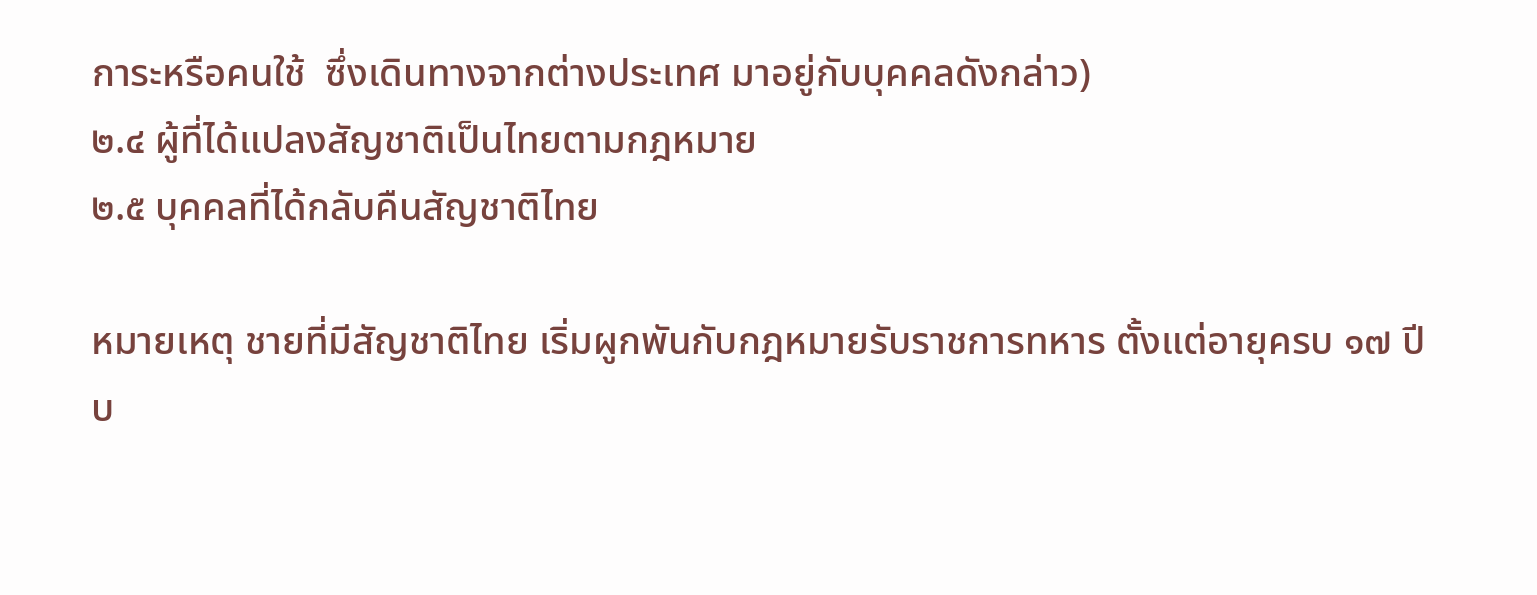การะหรือคนใช้  ซึ่งเดินทางจากต่างประเทศ มาอยู่กับบุคคลดังกล่าว)
๒.๔ ผู้ที่ได้แปลงสัญชาติเป็นไทยตามกฎหมาย
๒.๕ บุคคลที่ได้กลับคืนสัญชาติไทย

หมายเหตุ ชายที่มีสัญชาติไทย เริ่มผูกพันกับกฎหมายรับราชการทหาร ตั้งแต่อายุครบ ๑๗ ปีบ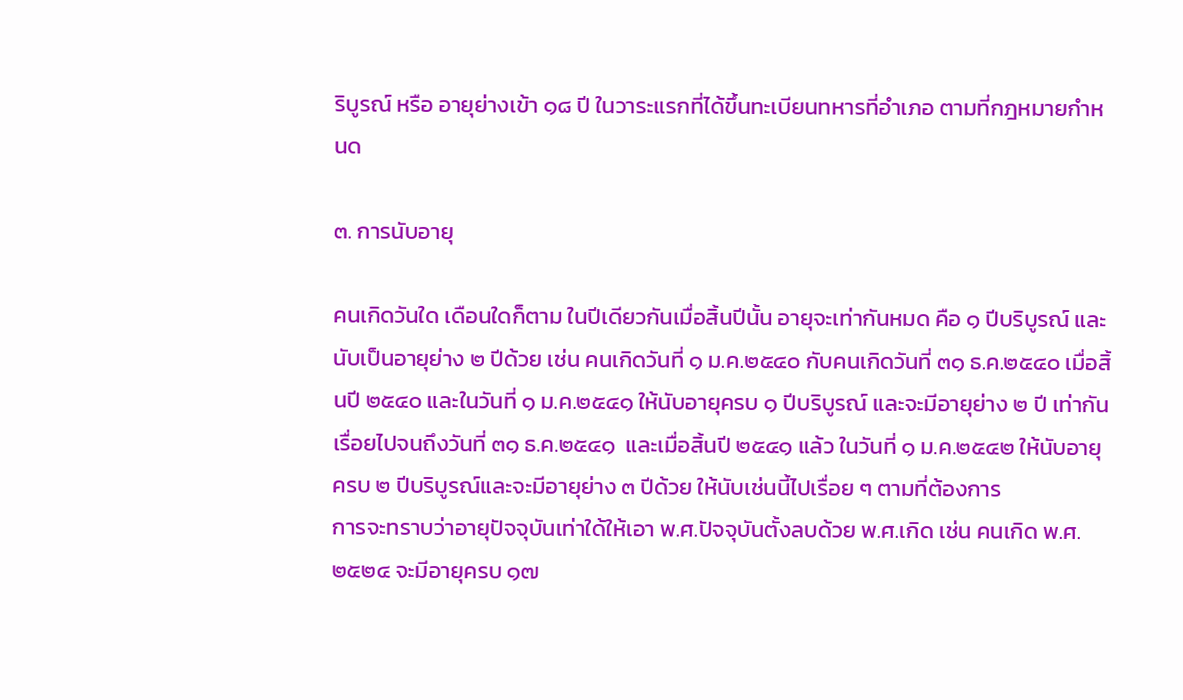ริบูรณ์ หรือ อายุย่างเข้า ๑๘ ปี ในวาระแรกที่ได้ขึ้นทะเบียนทหารที่อำเภอ ตามที่กฎหมายกำหนด

๓. การนับอายุ

คนเกิดวันใด เดือนใดก็ตาม ในปีเดียวกันเมื่อสิ้นปีนั้น อายุจะเท่ากันหมด คือ ๑ ปีบริบูรณ์ และนับเป็นอายุย่าง ๒ ปีด้วย เช่น คนเกิดวันที่ ๑ ม.ค.๒๕๔๐ กับคนเกิดวันที่ ๓๑ ธ.ค.๒๕๔๐ เมื่อสิ้นปี ๒๕๔๐ และในวันที่ ๑ ม.ค.๒๕๔๑ ให้นับอายุครบ ๑ ปีบริบูรณ์ และจะมีอายุย่าง ๒ ปี เท่ากัน เรื่อยไปจนถึงวันที่ ๓๑ ธ.ค.๒๕๔๑  และเมื่อสิ้นปี ๒๕๔๑ แล้ว ในวันที่ ๑ ม.ค.๒๕๔๒ ให้นับอายุครบ ๒ ปีบริบูรณ์และจะมีอายุย่าง ๓ ปีด้วย ให้นับเช่นนี้ไปเรื่อย ๆ ตามที่ต้องการ
การจะทราบว่าอายุปัจจุบันเท่าใด้ให้เอา พ.ศ.ปัจจุบันตั้งลบด้วย พ.ศ.เกิด เช่น คนเกิด พ.ศ.๒๕๒๔ จะมีอายุครบ ๑๗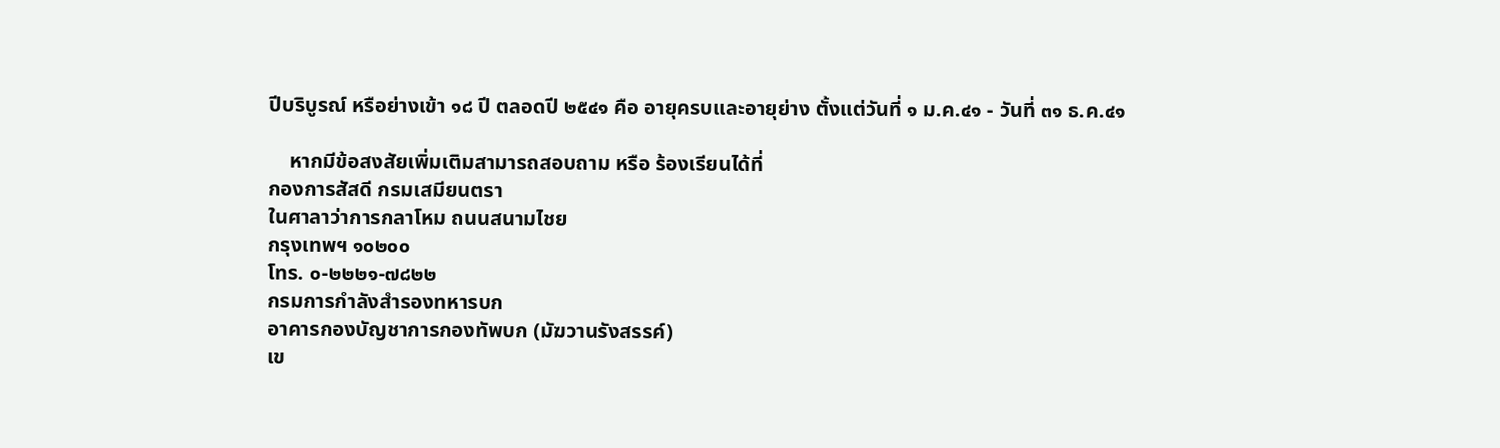ปีบริบูรณ์ หรือย่างเข้า ๑๘ ปี ตลอดปี ๒๕๔๑ คือ อายุครบและอายุย่าง ตั้งแต่วันที่ ๑ ม.ค.๔๑ - วันที่ ๓๑ ธ.ค.๔๑

    หากมีข้อสงสัยเพิ่มเติมสามารถสอบถาม หรือ ร้องเรียนได้ที่
กองการสัสดี กรมเสมียนตรา
ในศาลาว่าการกลาโหม ถนนสนามไชย
กรุงเทพฯ ๑๐๒๐๐
โทร. ๐-๒๒๒๑-๗๘๒๒
กรมการกำลังสำรองทหารบก
อาคารกองบัญชาการกองทัพบก (มัฆวานรังสรรค์)
เข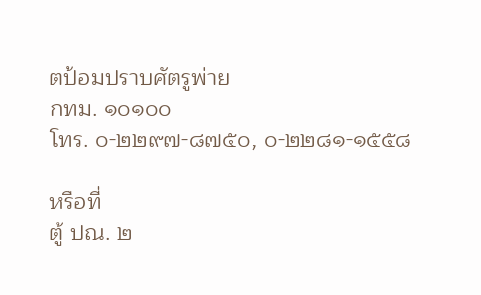ตป้อมปราบศัตรูพ่าย
กทม. ๑๐๑๐๐
โทร. ๐-๒๒๙๗-๘๗๕๐, ๐-๒๒๘๑-๑๕๕๘

หรือที่
ตู้ ปณ. ๒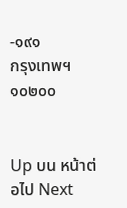-๑๙๑
กรุงเทพฯ ๑๐๒๐๐


Up บน หน้าต่อไป Next